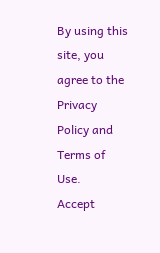By using this site, you agree to the Privacy Policy and Terms of Use.
Accept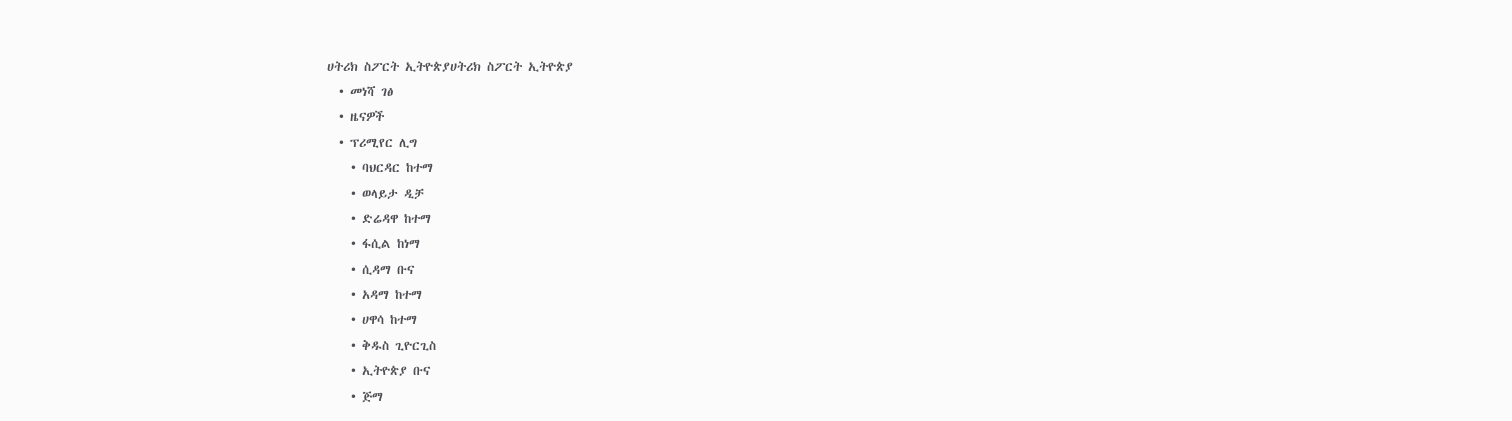ሀትሪክ ስፖርት ኢትዮጵያሀትሪክ ስፖርት ኢትዮጵያ
  • መነሻ ገፅ
  • ዜናዎች
  • ፕሪሚየር ሊግ
    • ባህርዳር ከተማ
    • ወላይታ ዲቻ
    • ድሬዳዋ ከተማ
    • ፋሲል ከነማ
    • ሲዳማ ቡና
    • አዳማ ከተማ
    • ሀዋሳ ከተማ
    • ቅዱስ ጊዮርጊስ
    • ኢትዮጵያ ቡና
    • ጅማ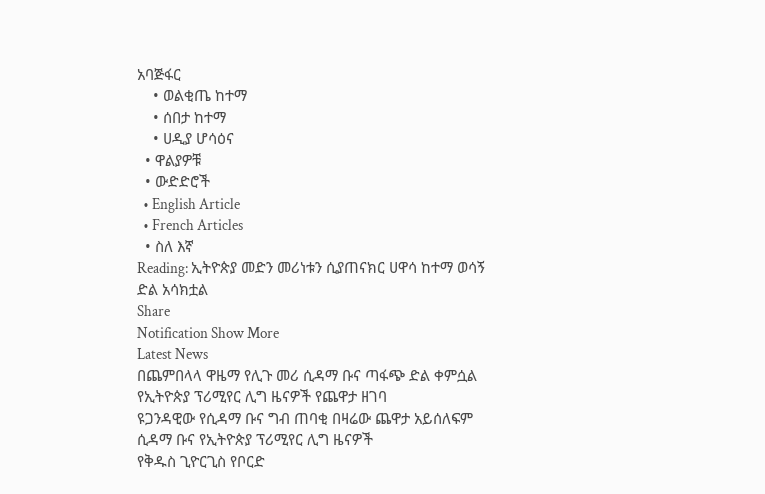አባጅፋር
    • ወልቂጤ ከተማ
    • ሰበታ ከተማ
    • ሀዲያ ሆሳዕና
  • ዋልያዎቹ
  • ውድድሮች
  • English Article
  • French Articles
  • ስለ እኛ
Reading: ኢትዮጵያ መድን መሪነቱን ሲያጠናክር ሀዋሳ ከተማ ወሳኝ ድል አሳክቷል
Share
Notification Show More
Latest News
በጨምበላላ ዋዜማ የሊጉ መሪ ሲዳማ ቡና ጣፋጭ ድል ቀምሷል
የኢትዮጵያ ፕሪሚየር ሊግ ዜናዎች የጨዋታ ዘገባ
ዩጋንዳዊው የሲዳማ ቡና ግብ ጠባቂ በዛሬው ጨዋታ አይሰለፍም
ሲዳማ ቡና የኢትዮጵያ ፕሪሚየር ሊግ ዜናዎች
የቅዱስ ጊዮርጊስ የቦርድ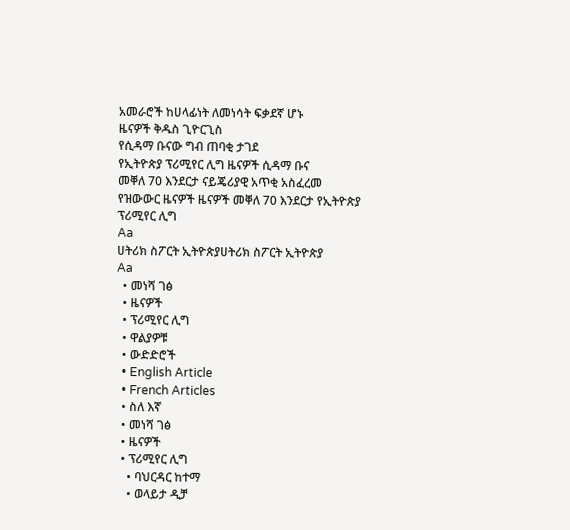አመራሮች ከሀላፊነት ለመነሳት ፍቃደኛ ሆኑ
ዜናዎች ቅዱስ ጊዮርጊስ
የሲዳማ ቡናው ግብ ጠባቂ ታገደ
የኢትዮጵያ ፕሪሚየር ሊግ ዜናዎች ሲዳማ ቡና
መቐለ 70 እንደርታ ናይጄሪያዊ አጥቂ አስፈረመ
የዝውውር ዜናዎች ዜናዎች መቐለ 70 እንደርታ የኢትዮጵያ ፕሪሚየር ሊግ
Aa
ሀትሪክ ስፖርት ኢትዮጵያሀትሪክ ስፖርት ኢትዮጵያ
Aa
  • መነሻ ገፅ
  • ዜናዎች
  • ፕሪሚየር ሊግ
  • ዋልያዎቹ
  • ውድድሮች
  • English Article
  • French Articles
  • ስለ እኛ
  • መነሻ ገፅ
  • ዜናዎች
  • ፕሪሚየር ሊግ
    • ባህርዳር ከተማ
    • ወላይታ ዲቻ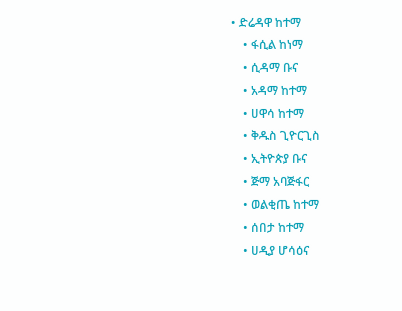• ድሬዳዋ ከተማ
    • ፋሲል ከነማ
    • ሲዳማ ቡና
    • አዳማ ከተማ
    • ሀዋሳ ከተማ
    • ቅዱስ ጊዮርጊስ
    • ኢትዮጵያ ቡና
    • ጅማ አባጅፋር
    • ወልቂጤ ከተማ
    • ሰበታ ከተማ
    • ሀዲያ ሆሳዕና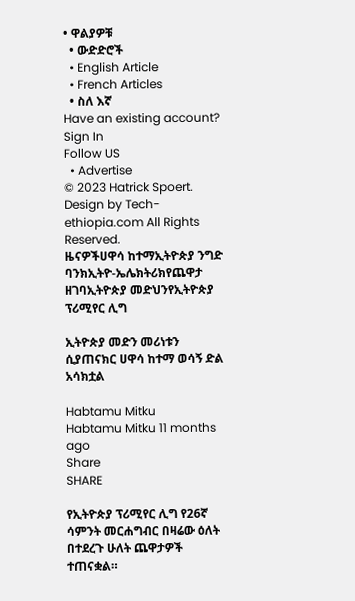• ዋልያዎቹ
  • ውድድሮች
  • English Article
  • French Articles
  • ስለ እኛ
Have an existing account? Sign In
Follow US
  • Advertise
© 2023 Hatrick Spoert. Design by Tech-ethiopia.com All Rights Reserved.
ዜናዎችሀዋሳ ከተማኢትዮጵያ ንግድ ባንክኢትዮ-ኤሌክትሪክየጨዋታ ዘገባኢትዮጵያ መድህንየኢትዮጵያ ፕሪሚየር ሊግ

ኢትዮጵያ መድን መሪነቱን ሲያጠናክር ሀዋሳ ከተማ ወሳኝ ድል አሳክቷል

Habtamu Mitku
Habtamu Mitku 11 months ago
Share
SHARE

የኢትዮጵያ ፕሪሚየር ሊግ የ26ኛ ሳምንት መርሐግብር በዛሬው ዕለት በተደረጉ ሁለት ጨዋታዎች ተጠናቋል።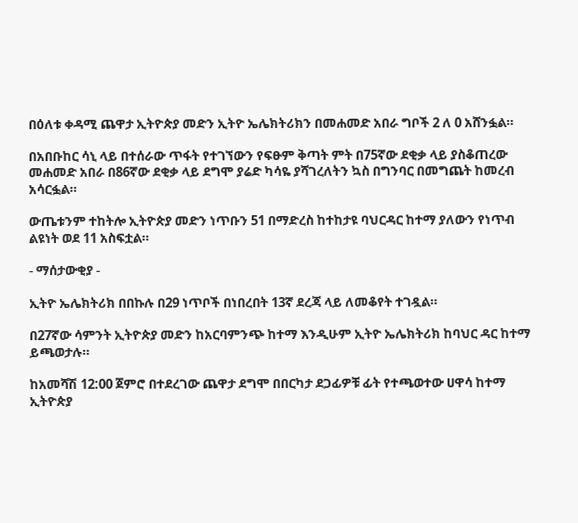በዕለቱ ቀዳሚ ጨዋታ ኢትዮጵያ መድን ኢትዮ ኤሌክትሪክን በመሐመድ አበራ ግቦች 2 ለ 0 አሸንፏል።

በአበቡከር ሳኒ ላይ በተሰራው ጥፋት የተገኘውን የፍፁም ቅጣት ምት በ75ኛው ደቂቃ ላይ ያስቆጠረው መሐመድ አበራ በ86ኛው ደቂቃ ላይ ደግሞ ያሬድ ካሳዬ ያሻገረለትን ኳስ በግንባር በመግጨት ከመረብ አሳርፏል።

ውጤቱንም ተከትሎ ኢትዮጵያ መድን ነጥቡን 51 በማድረስ ከተከታዩ ባህርዳር ከተማ ያለውን የነጥብ ልዩነት ወደ 11 አስፍቷል።

- ማሰታውቂያ -

ኢትዮ ኤሌክትሪክ በበኩሉ በ29 ነጥቦች በነበረበት 13ኛ ደረጃ ላይ ለመቆየት ተገዷል።

በ27ኛው ሳምንት ኢትዮጵያ መድን ከአርባምንጭ ከተማ እንዲሁም ኢትዮ ኤሌክትሪክ ከባህር ዳር ከተማ ይጫወታሉ።

ከአመሻሽ 12:00 ጀምሮ በተደረገው ጨዋታ ደግሞ በበርካታ ደጋፊዎቹ ፊት የተጫወተው ሀዋሳ ከተማ ኢትዮጵያ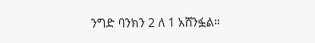ንግድ ባንክን 2 ለ 1 አሸንፏል።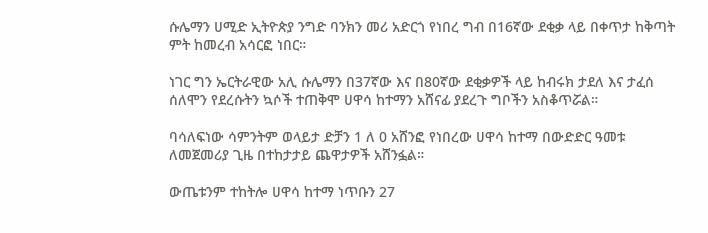ሱሌማን ሀሚድ ኢትዮጵያ ንግድ ባንክን መሪ አድርጎ የነበረ ግብ በ16ኛው ደቂቃ ላይ በቀጥታ ከቅጣት ምት ከመረብ አሳርፎ ነበር።

ነገር ግን ኤርትራዊው አሊ ሱሌማን በ37ኛው እና በ80ኛው ደቂቃዎች ላይ ከብሩክ ታደለ እና ታፈሰ ሰለሞን የደረሱትን ኳሶች ተጠቅሞ ሀዋሳ ከተማን አሸናፊ ያደረጉ ግቦችን አስቆጥሯል።

ባሳለፍነው ሳምንትም ወላይታ ድቻን 1 ለ 0 አሸንፎ የነበረው ሀዋሳ ከተማ በውድድር ዓመቱ ለመጀመሪያ ጊዜ በተከታታይ ጨዋታዎች አሸንፏል።

ውጤቱንም ተከትሎ ሀዋሳ ከተማ ነጥቡን 27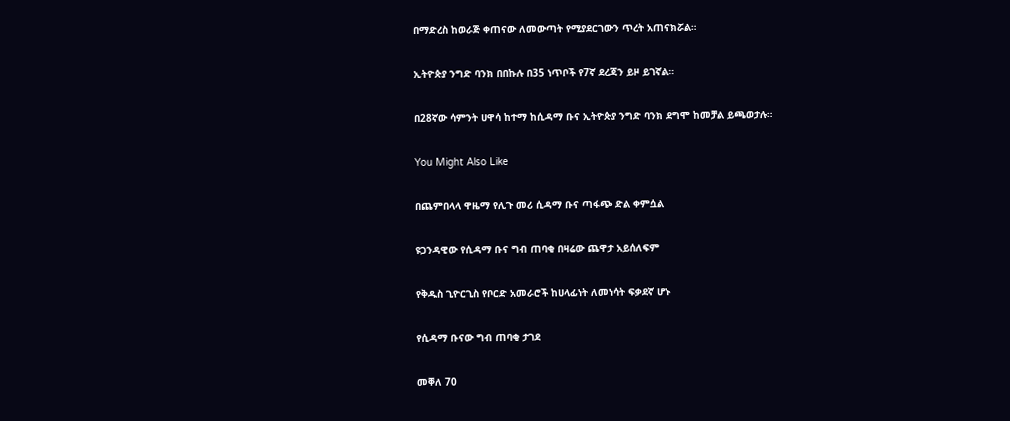በማድረስ ከወራጅ ቀጠናው ለመውጣት የሚያደርገውን ጥረት አጠናክሯል።

ኢትዮጵያ ንግድ ባንክ በበኩሉ በ35 ነጥቦች የ7ኛ ደረጃን ይዞ ይገኛል።

በ28ኛው ሳምንት ሀዋሳ ከተማ ከሲዳማ ቡና ኢትዮጵያ ንግድ ባንክ ደግሞ ከመቻል ይጫወታሉ።

You Might Also Like

በጨምበላላ ዋዜማ የሊጉ መሪ ሲዳማ ቡና ጣፋጭ ድል ቀምሷል

ዩጋንዳዊው የሲዳማ ቡና ግብ ጠባቂ በዛሬው ጨዋታ አይሰለፍም

የቅዱስ ጊዮርጊስ የቦርድ አመራሮች ከሀላፊነት ለመነሳት ፍቃደኛ ሆኑ

የሲዳማ ቡናው ግብ ጠባቂ ታገደ

መቐለ 70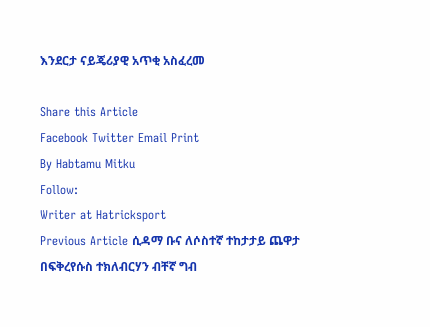እንደርታ ናይጄሪያዊ አጥቂ አስፈረመ

Share this Article
Facebook Twitter Email Print
By Habtamu Mitku
Follow:
Writer at Hatricksport
Previous Article ሲዳማ ቡና ለሶስተኛ ተከታታይ ጨዋታ በፍቅረየሱስ ተክለብርሃን ብቸኛ ግብ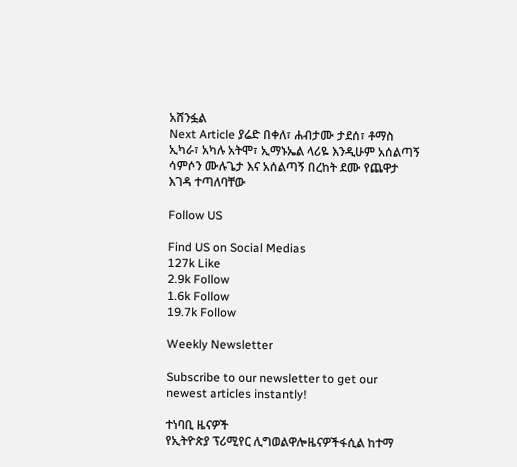አሸንፏል
Next Article ያሬድ በቀለ፣ ሐብታሙ ታደሰ፣ ቶማስ ኢካራ፣ አካሉ አትሞ፣ ኢማኑኤል ላሪዬ እንዲሁም አሰልጣኝ ሳምሶን ሙሉጌታ እና አሰልጣኝ በረከት ደሙ የጨዋታ እገዳ ተጣለባቸው

Follow US

Find US on Social Medias
127k Like
2.9k Follow
1.6k Follow
19.7k Follow

Weekly Newsletter

Subscribe to our newsletter to get our newest articles instantly!

ተነባቢ ዜናዎች
የኢትዮጵያ ፕሪሚየር ሊግወልዋሎዜናዎችፋሲል ከተማ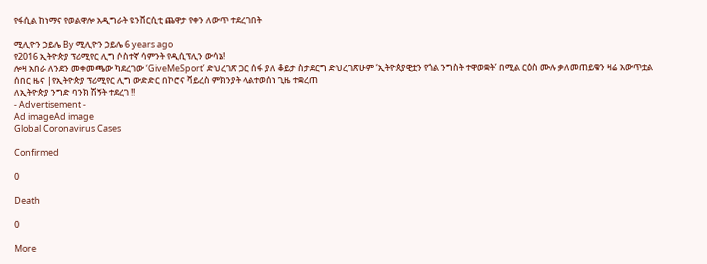የፋሲል ከነማና የወልዋሎ አዲግራት ዩንቨርሲቲ ጨዋታ የቀን ለውጥ ተደረገበት

ሚሊዮን ኃይሌ By ሚሊዮን ኃይሌ 6 years ago
የ2016 ኢትዮጵያ ፕሪሚየር ሊግ ሶስተኛ ሳምንት የዲሲፕሊን ውሳኔ!
ሎዛ አበራ ለንደን መቀመጫው ካደረገው ‘GiveMeSport’ ድህረገጽ ጋር ሰፋ ያለ ቆይታ ስታደርግ ድህረገጽሁም ‘ኢትዮጰያዊቷን የጎል ንግስት ተዋወቋት’ በሚል ርዕስ ሙሉ ቃለመጠይቁን ዛሬ አውጥቷል
ሰበር ዜና |የኢትዮጵያ ፕሪሚየር ሊግ ውድድር በኮሮና ቫይረስ ምክንያት ላልተወሰነ ጊዜ ተቋረጠ
ለኢትዮጵያ ንግድ ባንክ ሽኝት ተደረገ !!
- Advertisement -
Ad imageAd image
Global Coronavirus Cases

Confirmed

0

Death

0

More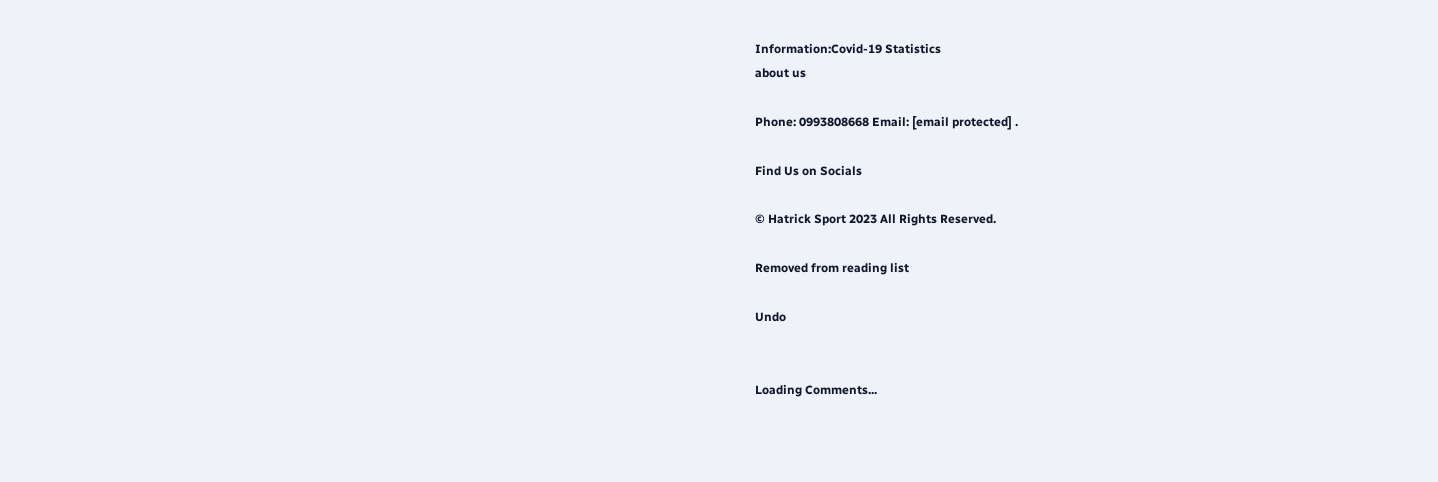Information:Covid-19 Statistics
about us

Phone: 0993808668 Email: [email protected] .

Find Us on Socials

© Hatrick Sport 2023 All Rights Reserved.

Removed from reading list

Undo


Loading Comments...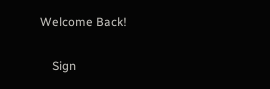Welcome Back!

    Sign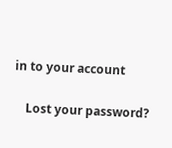in to your account

    Lost your password?